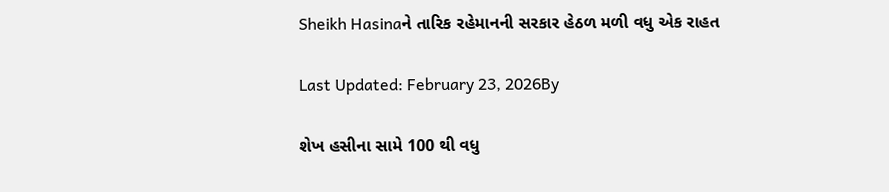Sheikh Hasinaને તારિક રહેમાનની સરકાર હેઠળ મળી વધુ એક રાહત

Last Updated: February 23, 2026By

શેખ હસીના સામે 100 થી વધુ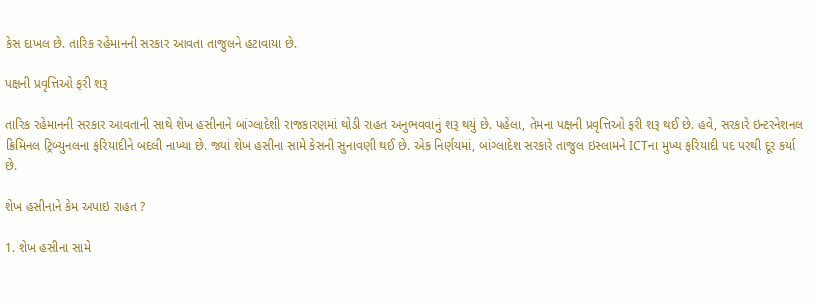કેસ દાખલ છે. તારિક રહેમાનની સરકાર આવતા તાજુલને હટાવાયા છે.

પક્ષની પ્રવૃત્તિઓ ફરી શરૂ

તારિક રહેમાનની સરકાર આવતાની સાથે શેખ હસીનાને બાંગ્લાદેશી રાજકારણમાં થોડી રાહત અનુભવવાનું શરૂ થયું છે. પહેલા, તેમના પક્ષની પ્રવૃત્તિઓ ફરી શરૂ થઈ છે. હવે, સરકારે ઇન્ટરનેશનલ ક્રિમિનલ ટ્રિબ્યુનલના ફરિયાદીને બદલી નાખ્યા છે. જ્યાં શેખ હસીના સામે કેસની સુનાવણી થઈ છે. એક નિર્ણયમાં, બાંગ્લાદેશ સરકારે તાજુલ ઇસ્લામને ICTના મુખ્ય ફરિયાદી પદ પરથી દૂર કર્યા છે.

શેખ હસીનાને કેમ અપાઇ રાહત ?

1. શેખ હસીના સામે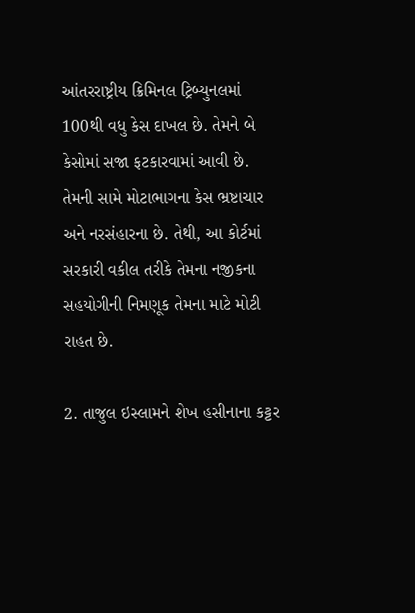આંતરરાષ્ટ્રીય ક્રિમિનલ ટ્રિબ્યુનલમાં 100થી વધુ કેસ દાખલ છે. તેમને બે કેસોમાં સજા ફટકારવામાં આવી છે. તેમની સામે મોટાભાગના કેસ ભ્રષ્ટાચાર અને નરસંહારના છે. તેથી, આ કોર્ટમાં સરકારી વકીલ તરીકે તેમના નજીકના સહયોગીની નિમણૂક તેમના માટે મોટી રાહત છે.

2. તાજુલ ઇસ્લામને શેખ હસીનાના કટ્ટર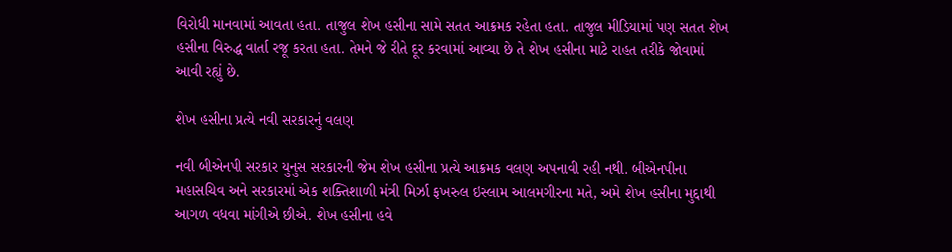વિરોધી માનવામાં આવતા હતા. તાજુલ શેખ હસીના સામે સતત આક્રમક રહેતા હતા. તાજુલ મીડિયામાં પણ સતત શેખ હસીના વિરુદ્ધ વાર્તા રજૂ કરતા હતા. તેમને જે રીતે દૂર કરવામાં આવ્યા છે તે શેખ હસીના માટે રાહત તરીકે જોવામાં આવી રહ્યું છે.

શેખ હસીના પ્રત્યે નવી સરકારનું વલણ

નવી બીએનપી સરકાર યુનુસ સરકારની જેમ શેખ હસીના પ્રત્યે આક્રમક વલણ અપનાવી રહી નથી. બીએનપીના મહાસચિવ અને સરકારમાં એક શક્તિશાળી મંત્રી મિર્ઝા ફખરુલ ઇસ્લામ આલમગીરના મતે, અમે શેખ હસીના મુદ્દાથી આગળ વધવા માંગીએ છીએ. શેખ હસીના હવે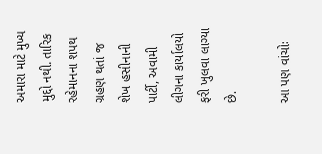અમારા માટે મુખ્ય મુદ્દો નથી. તારિક રહેમાનના શપથ ગ્રહણ થતાં જ શેખ હસીનાની પાર્ટી, અવામી લીગના કાર્યાલયો ફરી ખુલવા લાગ્યા છે.

આ પણ વાંચોઃ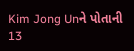Kim Jong Unને પોતાની 13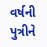વર્ષની પુત્રીને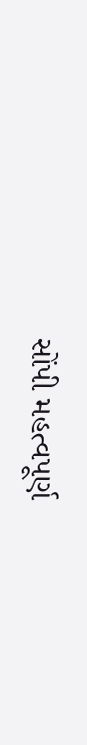સોંપી મહત્વપૂર્ણ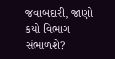જવાબદારી, જાણો કયો વિભાગ સંભાળશે?